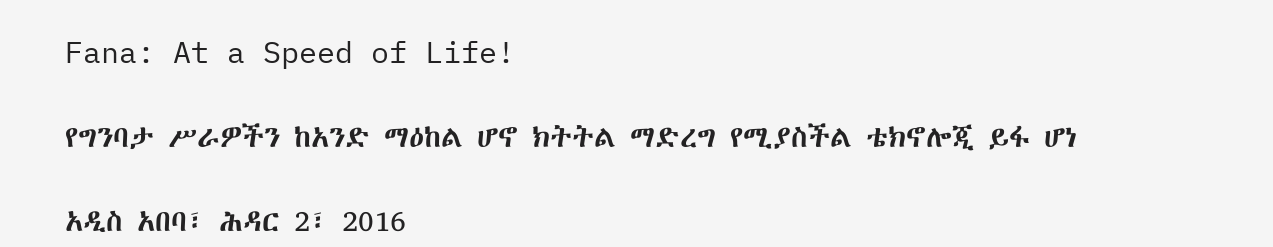Fana: At a Speed of Life!

የግንባታ ሥራዎችን ከአንድ ማዕከል ሆኖ ክትትል ማድረግ የሚያስችል ቴክኖሎጂ ይፋ ሆነ

አዲስ አበባ፣ ሕዳር 2፣ 2016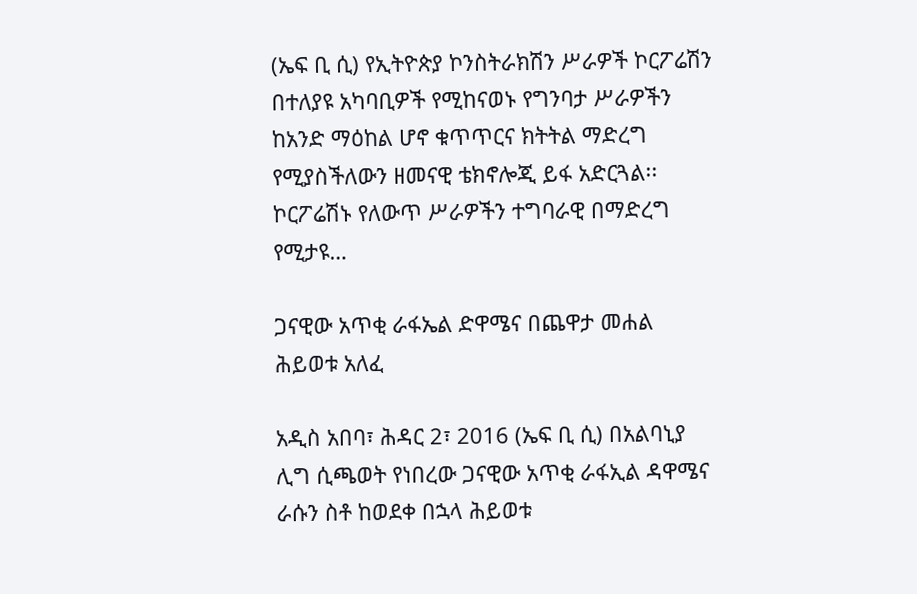(ኤፍ ቢ ሲ) የኢትዮጵያ ኮንስትራክሽን ሥራዎች ኮርፖሬሽን በተለያዩ አካባቢዎች የሚከናወኑ የግንባታ ሥራዎችን ከአንድ ማዕከል ሆኖ ቁጥጥርና ክትትል ማድረግ የሚያስችለውን ዘመናዊ ቴክኖሎጂ ይፋ አድርጓል፡፡ ኮርፖሬሽኑ የለውጥ ሥራዎችን ተግባራዊ በማድረግ የሚታዩ…

ጋናዊው አጥቂ ራፋኤል ድዋሜና በጨዋታ መሐል ሕይወቱ አለፈ

አዲስ አበባ፣ ሕዳር 2፣ 2016 (ኤፍ ቢ ሲ) በአልባኒያ ሊግ ሲጫወት የነበረው ጋናዊው አጥቂ ራፋኢል ዳዋሜና ራሱን ስቶ ከወደቀ በኋላ ሕይወቱ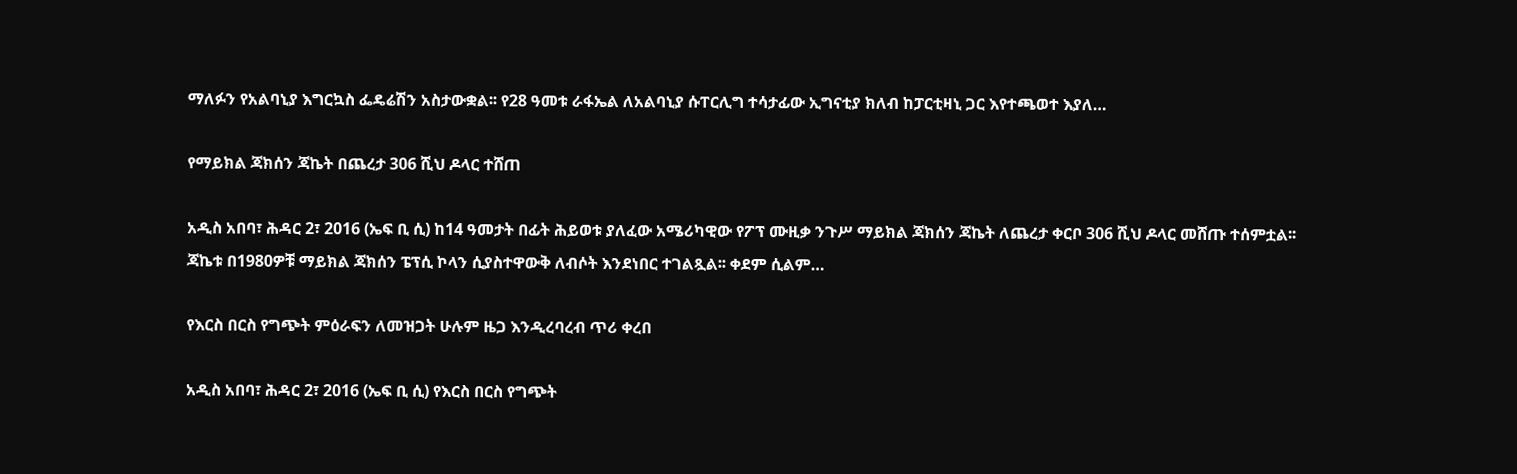ማለፉን የአልባኒያ እግርኳስ ፌዴሬሽን አስታውቋል፡፡ የ28 ዓመቱ ራፋኤል ለአልባኒያ ሱፐርሊግ ተሳታፊው ኢግናቲያ ክለብ ከፓርቲዛኒ ጋር እየተጫወተ እያለ…

የማይክል ጃክሰን ጃኬት በጨረታ 306 ሺህ ዶላር ተሸጠ

አዲስ አበባ፣ ሕዳር 2፣ 2016 (ኤፍ ቢ ሲ) ከ14 ዓመታት በፊት ሕይወቱ ያለፈው አሜሪካዊው የፖፕ ሙዚቃ ንጉሥ ማይክል ጃክሰን ጃኬት ለጨረታ ቀርቦ 306 ሺህ ዶላር መሸጡ ተሰምቷል፡፡ ጃኬቱ በ1980ዎቹ ማይክል ጃክሰን ፔፕሲ ኮላን ሲያስተዋውቅ ለብሶት እንደነበር ተገልጿል፡፡ ቀደም ሲልም…

የእርስ በርስ የግጭት ምዕራፍን ለመዝጋት ሁሉም ዜጋ እንዲረባረብ ጥሪ ቀረበ

አዲስ አበባ፣ ሕዳር 2፣ 2016 (ኤፍ ቢ ሲ) የእርስ በርስ የግጭት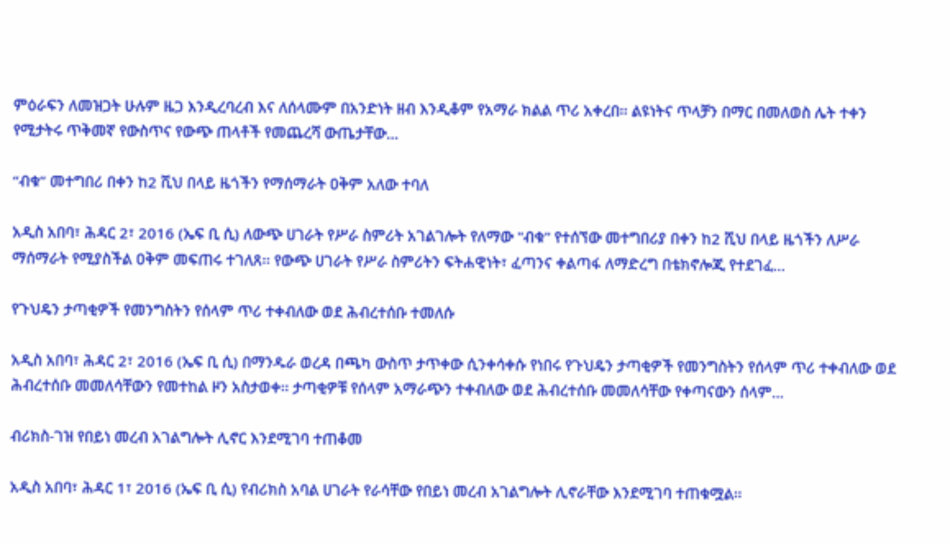ምዕራፍን ለመዝጋት ሁሉም ዜጋ እንዲረባረብ እና ለሰላሙም በአንድነት ዘብ እንዲቆም የአማራ ክልል ጥሪ አቀረበ፡፡ ልዩነትና ጥላቻን በማር በመለወስ ሌት ተቀን የሚታትሩ ጥቅመኛ የውስጥና የውጭ ጠላቶች የመጨረሻ ውጤታቸው…

“ብቁ” መተግበሪ በቀን ከ2 ሺህ በላይ ዜጎችን የማሰማራት ዐቅም አለው ተባለ

አዲስ አበባ፣ ሕዳር 2፣ 2016 (ኤፍ ቢ ሲ) ለውጭ ሀገራት የሥራ ስምሪት አገልገሎት የለማው "ብቁ" የተሰኘው መተግበሪያ በቀን ከ2 ሺህ በላይ ዜጎችን ለሥራ ማሰማራት የሚያስችል ዐቅም መፍጠሩ ተገለጸ፡፡ የውጭ ሀገራት የሥራ ስምሪትን ፍትሐዊነት፣ ፈጣንና ቀልጣፋ ለማድረግ በቴክኖሎጂ የተደገፈ…

የጉህዴን ታጣቂዎች የመንግስትን የሰላም ጥሪ ተቀብለው ወደ ሕብረተሰቡ ተመለሱ

አዲስ አበባ፣ ሕዳር 2፣ 2016 (ኤፍ ቢ ሲ) በማንዱራ ወረዳ በጫካ ውስጥ ታጥቀው ሲንቀሳቀሱ የነበሩ የጉህዴን ታጣቂዎች የመንግስትን የሰላም ጥሪ ተቀብለው ወደ ሕብረተሰቡ መመለሳቸውን የመተከል ዞን አስታወቀ፡፡ ታጣቂዎቹ የሰላም አማራጭን ተቀብለው ወደ ሕብረተሰቡ መመለሳቸው የቀጣናውን ሰላም…

ብሪክስ-ገዝ የበይነ መረብ አገልግሎት ሊኖር እንደሚገባ ተጠቆመ

አዲስ አበባ፣ ሕዳር 1፣ 2016 (ኤፍ ቢ ሲ) የብሪክስ አባል ሀገራት የራሳቸው የበይነ መረብ አገልግሎት ሊኖራቸው እንደሚገባ ተጠቁሟል፡፡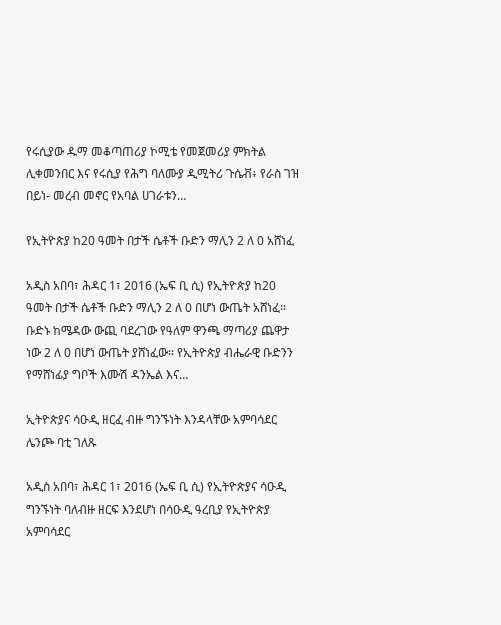የሩሲያው ዱማ መቆጣጠሪያ ኮሚቴ የመጀመሪያ ምክትል ሊቀመንበር እና የሩሲያ የሕግ ባለሙያ ዲሚትሪ ጉሴቭ፥ የራስ ገዝ በይነ- መረብ መኖር የአባል ሀገራቱን…

የኢትዮጵያ ከ20 ዓመት በታች ሴቶች ቡድን ማሊን 2 ለ 0 አሸነፈ

አዲስ አበባ፣ ሕዳር 1፣ 2016 (ኤፍ ቢ ሲ) የኢትዮጵያ ከ20 ዓመት በታች ሴቶች ቡድን ማሊን 2 ለ 0 በሆነ ውጤት አሸነፈ፡፡ ቡድኑ ከሜዳው ውጪ ባደረገው የዓለም ዋንጫ ማጣሪያ ጨዋታ ነው 2 ለ 0 በሆነ ውጤት ያሸነፈው፡፡ የኢትዮጵያ ብሔራዊ ቡድንን የማሸነፊያ ግቦች እሙሽ ዳንኤል እና…

ኢትዮጵያና ሳዑዲ ዘርፈ ብዙ ግንኙነት እንዳላቸው አምባሳደር ሌንጮ ባቲ ገለጹ

አዲስ አበባ፣ ሕዳር 1፣ 2016 (ኤፍ ቢ ሲ) የኢትዮጵያና ሳዑዲ ግንኙነት ባለብዙ ዘርፍ እንደሆነ በሳዑዲ ዓረቢያ የኢትዮጵያ አምባሳደር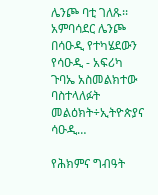ሌንጮ ባቲ ገለጹ፡፡ አምባሳደር ሌንጮ በሳዑዲ የተካሄደውን የሳዑዲ - አፍሪካ ጉባኤ አስመልክተው ባስተላለፉት መልዕክት÷ኢትዮጵያና ሳዑዲ…

የሕክምና ግብዓት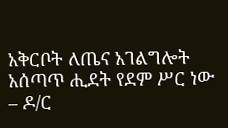አቅርቦት ለጤና አገልግሎት አሰጣጥ ሒደት የደም ሥር ነው – ዶ/ር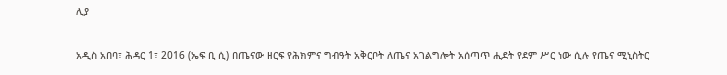ሊያ

አዲስ አበባ፣ ሕዳር 1፣ 2016 (ኤፍ ቢ ሲ) በጤናው ዘርፍ የሕክምና ግብዓት አቅርቦት ለጤና አገልግሎት አሰጣጥ ሒደት የደም ሥር ነው ሲሉ የጤና ሚኒስትር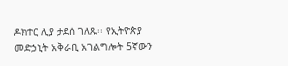ዶክተር ሊያ ታደሰ ገለጹ፡፡ የኢትዮጵያ መድኃኒት አቅራቢ አገልግሎት 5ኛውን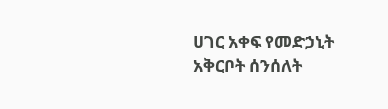ሀገር አቀፍ የመድኃኒት አቅርቦት ሰንሰለት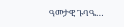ዓመታዊ ጉባዔ…